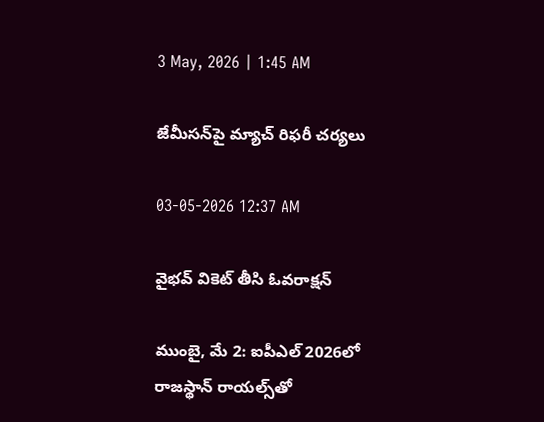3 May, 2026 | 1:45 AM

జేమీసన్‌పై మ్యాచ్ రిఫరీ చర్యలు

03-05-2026 12:37 AM

వైభవ్ వికెట్ తీసి ఓవరాక్షన్

ముంబై, మే 2: ఐపీఎల్ 2026లో రాజస్థాన్ రాయల్స్‌తో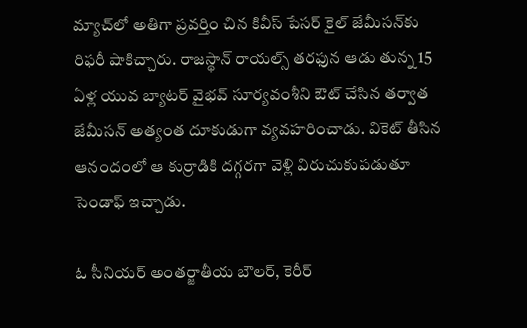మ్యాచ్‌లో అతిగా ప్రవర్తిం చిన కివీస్ పేసర్ కైల్ జేమీసన్‌కు రిఫరీ షాకిచ్చారు. రాజస్థాన్ రాయల్స్ తరఫున ఆడు తున్న 15 ఏళ్ల యువ బ్యాటర్ వైభవ్ సూర్యవంశీని ఔట్ చేసిన తర్వాత జేమీసన్ అత్యంత దూకుడుగా వ్యవహరించాడు. వికెట్ తీసిన ఆనందంలో ఆ కుర్రాడికి దగ్గరగా వెళ్లి విరుచుకుపడుతూ సెండాఫ్ ఇచ్చాడు.

ఓ సీనియర్ అంతర్జాతీయ బౌలర్, కెరీర్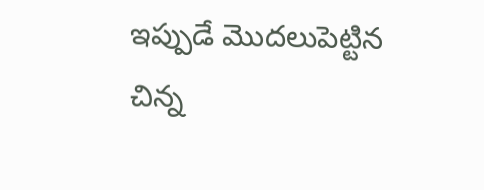ఇప్పుడే మొదలుపెట్టిన చిన్న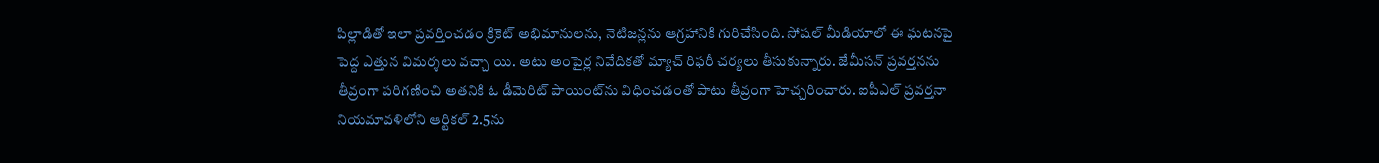పిల్లాడితో ఇలా ప్రవర్తించడం క్రికెట్ అభిమానులను, నెటిజన్లను ఆగ్రహానికి గురిచేసింది. సోషల్ మీడియాలో ఈ ఘటనపై పెద్ద ఎత్తున విమర్శలు వచ్చా యి. అటు అంపైర్ల నివేదికతో మ్యాచ్ రిఫరీ చర్యలు తీసుకున్నారు. జేమీసన్ ప్రవర్తనను తీవ్రంగా పరిగణించి అతనికి ఓ డీమెరిట్ పాయింట్‌ను విధించడంతో పాటు తీవ్రంగా హెచ్చరించారు. ఐపీఎల్ ప్రవర్తనా నియమావళిలోని ఆర్టికల్ 2.5ను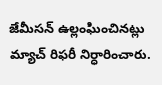జేమీసన్ ఉల్లంఘించినట్లు మ్యాచ్ రిఫరీ నిర్ధారించారు.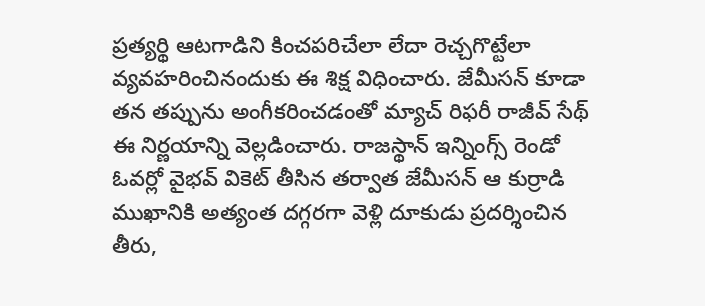ప్రత్యర్థి ఆటగాడిని కించపరిచేలా లేదా రెచ్చగొట్టేలా వ్యవహరించినందుకు ఈ శిక్ష విధించారు. జేమీసన్ కూడా తన తప్పును అంగీకరించడంతో మ్యాచ్ రిఫరీ రాజీవ్ సేథ్ ఈ నిర్ణయాన్ని వెల్లడించారు. రాజస్థాన్ ఇన్నింగ్స్ రెండో ఓవర్లో వైభవ్ వికెట్ తీసిన తర్వాత జేమీసన్ ఆ కుర్రాడి ముఖానికి అత్యంత దగ్గరగా వెళ్లి దూకుడు ప్రదర్శించిన తీరు,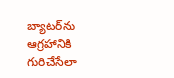బ్యాటర్‌ను ఆగ్రహానికి గురిచేసేలా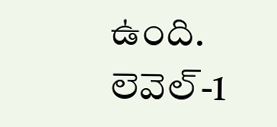ఉంది. లెవెల్-1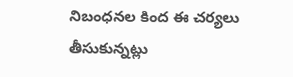నిబంధనల కింద ఈ చర్యలు తీసుకున్నట్లు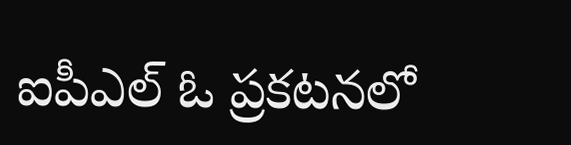ఐపీఎల్ ఓ ప్రకటనలో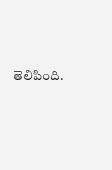తెలిపింది.